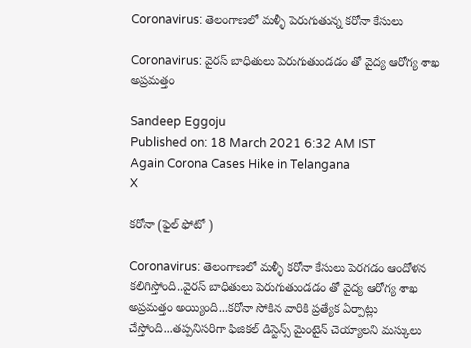Coronavirus: తెలంగాణలో మళ్ళీ పెరుగుతున్న కరోనా కేసులు

Coronavirus: వైరస్ బాధితులు పెరుగుతుండడం తో వైద్య ఆరోగ్య శాఖ అప్రమత్తం

Sandeep Eggoju
Published on: 18 March 2021 6:32 AM IST
Again Corona Cases Hike in Telangana
X

కరోనా (ఫైల్ ఫోటో )

Coronavirus: తెలంగాణలో మళ్ళీ కరోనా కేసులు పెరగడం ఆందోళన కలిగిస్తోంది..వైరస్ బాధితులు పెరుగుతుండడం తో వైద్య ఆరోగ్య శాఖ అప్రమత్తం అయ్యింది...కరోనా సోకిన వారికి ప్రత్యేక ఏర్పాట్లు చేస్తోంది...తప్పనిసరిగా ఫిజికల్ డిస్టెన్స్ మైంటైన్ చెయ్యాలని మస్కులు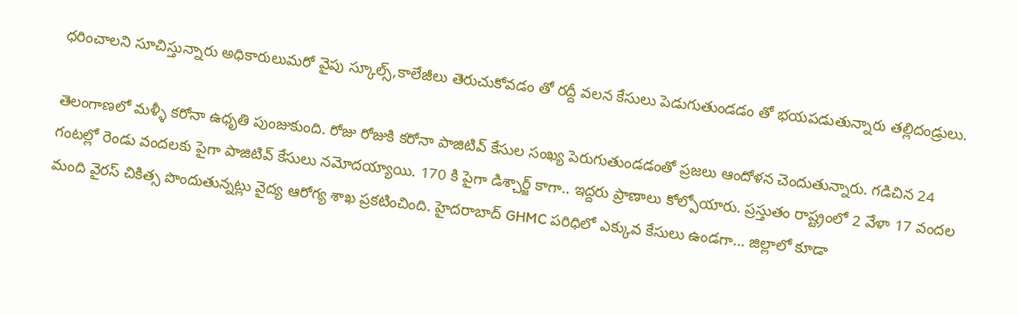ధరించాలని సూచిస్తున్నారు అధికారులుమరో వైపు స్కూల్స్,కాలేజీలు తెరుచుకోవడం తో రద్దీ వలన కేసులు పెడుగుతుండడం తో భయపడుతున్నారు తల్లిదండ్రులు.

తెలంగాణలో మళ్ళీ కరోనా ఉధృతి పుంజుకుంది. రోజు రోజుకి కరోనా పాజిటివ్ కేసుల సంఖ్య పెరుగుతుండడంతో ప్రజలు ఆందోళన చెందుతున్నారు. గడిచిన 24 గంటల్లో రెండు వందలకు పైగా పాజిటివ్ కేసులు నమోదయ్యాయి. 170 కి పైగా డిశ్చార్జ్ కాగా.. ఇద్దరు ప్రాణాలు కోల్పోయారు. ప్రస్తుతం రాష్ట్రంలో 2 వేళా 17 వందల మంది వైరస్ చికిత్స పొందుతున్నట్లు వైద్య ఆరోగ్య శాఖ ప్రకటించింది. హైదరాబాద్ GHMC పరిధిలో ఎక్కువ కేసులు ఉండగా... జిల్లాలో కూడా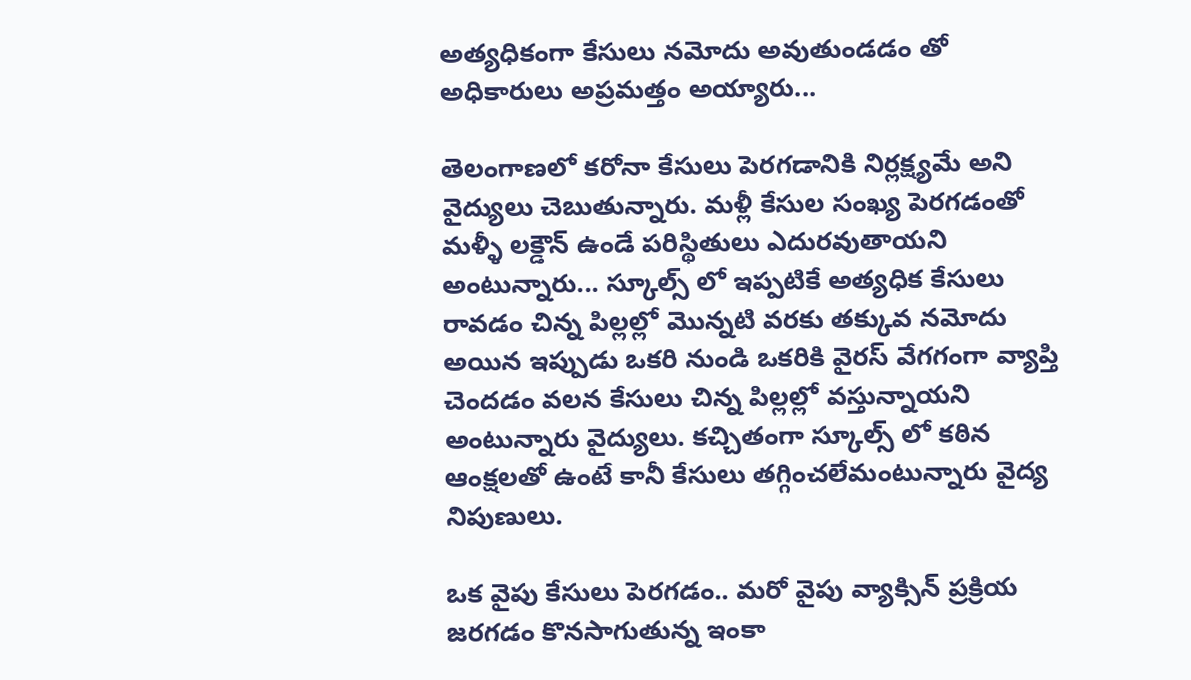అత్యధికంగా కేసులు నమోదు అవుతుండడం తో అధికారులు అప్రమత్తం అయ్యారు...

తెలంగాణలో కరోనా కేసులు పెరగడానికి నిర్లక్ష్యమే అని వైద్యులు చెబుతున్నారు. మళ్లీ కేసుల సంఖ్య పెరగడంతో మళ్ళీ లక్డౌన్ ఉండే పరిస్థితులు ఎదురవుతాయని అంటున్నారు... స్కూల్స్ లో ఇప్పటికే అత్యధిక కేసులు రావడం చిన్న పిల్లల్లో మొన్నటి వరకు తక్కువ నమోదు అయిన ఇప్పుడు ఒకరి నుండి ఒకరికి వైరస్ వేగగంగా వ్యాప్తి చెందడం వలన కేసులు చిన్న పిల్లల్లో వస్తున్నాయని అంటున్నారు వైద్యులు. కచ్చితంగా స్కూల్స్ లో కఠిన ఆంక్షలతో ఉంటే కానీ కేసులు తగ్గించలేమంటున్నారు వైద్య నిపుణులు.

ఒక వైపు కేసులు పెరగడం.. మరో వైపు వ్యాక్సిన్ ప్రక్రియ జరగడం కొనసాగుతున్న ఇంకా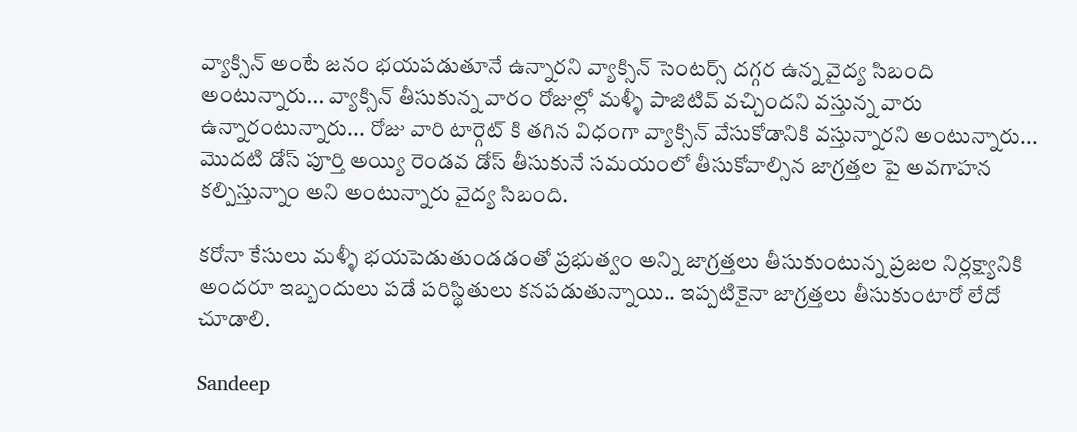వ్యాక్సిన్ అంటే జనం భయపడుతూనే ఉన్నారని వ్యాక్సిన్ సెంటర్స్ దగ్గర ఉన్న వైద్య సిబంది అంటున్నారు... వ్యాక్సిన్ తీసుకున్న వారం రోజుల్లో మళ్ళీ పాజిటివ్ వచ్చిందని వస్తున్న వారు ఉన్నారంటున్నారు... రోజు వారి టార్గెట్ కి తగిన విధంగా వ్యాక్సిన్ వేసుకోడానికి వస్తున్నారని అంటున్నారు... మొదటి డోస్ పూర్తి అయ్యి రెండవ డోస్ తీసుకునే సమయంలో తీసుకోవాల్సిన జాగ్రత్తల పై అవగాహన కల్పిస్తున్నాం అని అంటున్నారు వైద్య సిబంది.

కరోనా కేసులు మళ్ళీ భయపెడుతుండడంతో ప్రభుత్వం అన్ని జాగ్రత్తలు తీసుకుంటున్న ప్రజల నిర్లక్ష్యానికి అందరూ ఇబ్బందులు పడే పరిస్థితులు కనపడుతున్నాయి.. ఇప్పటికైనా జాగ్రత్తలు తీసుకుంటారో లేదో చూడాలి.

Sandeep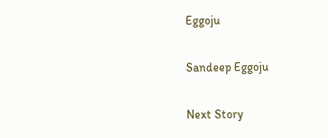Eggoju

Sandeep Eggoju

Next Story